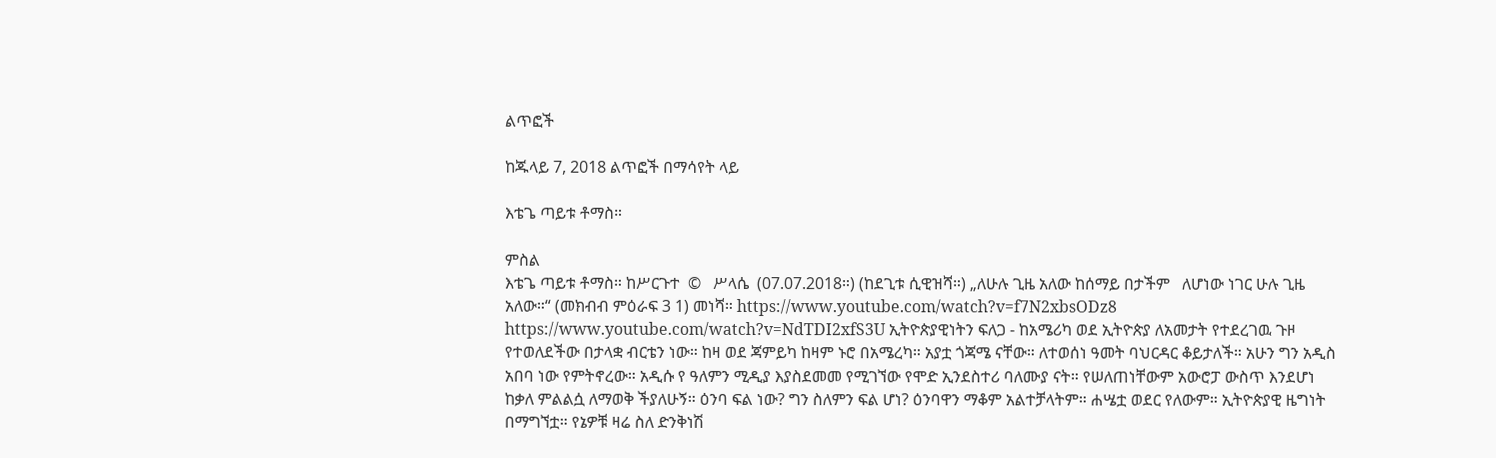ልጥፎች

ከጁላይ 7, 2018 ልጥፎች በማሳየት ላይ

እቴጌ ጣይቱ ቶማስ።

ምስል
እቴጌ ጣይቱ ቶማስ። ከሥርጉተ  ©   ሥላሴ  (07.07.2018።) (ከደጊቱ ሲዊዝሻ።) „ለሁሉ ጊዜ አለው ከሰማይ በታችም   ለሆነው ነገር ሁሉ ጊዜ አለው።“ (መክብብ ምዕራፍ 3 1) መነሻ። https://www.youtube.com/watch?v=f7N2xbsODz8 https://www.youtube.com/watch?v=NdTDI2xfS3U ኢትዮጵያዊነትን ፍለጋ - ከአሜሪካ ወደ ኢትዮጵያ ለአመታት የተደረገዉ ጉዞ የተወለደችው በታላቋ ብርቴን ነው። ከዛ ወደ ጃምይካ ከዛም ኑሮ በአሜረካ። አያቷ ጎጃሜ ናቸው። ለተወሰነ ዓመት ባህርዳር ቆይታለች። አሁን ግን አዲስ አበባ ነው የምትኖረው። አዲሱ የ ዓለምን ሚዲያ እያስደመመ የሚገኘው የሞድ ኢንደስተሪ ባለሙያ ናት። የሠለጠነቸውም አውሮፓ ውስጥ እንደሆነ ከቃለ ምልልሷ ለማወቅ ችያለሁኝ። ዕንባ ፍል ነው? ግን ስለምን ፍል ሆነ? ዕንባዋን ማቆም አልተቻላትም። ሐሤቷ ወደር የለውም። ኢትዮጵያዊ ዜግነት በማግኘቷ። የኔዎቹ ዛሬ ስለ ድንቅነሽ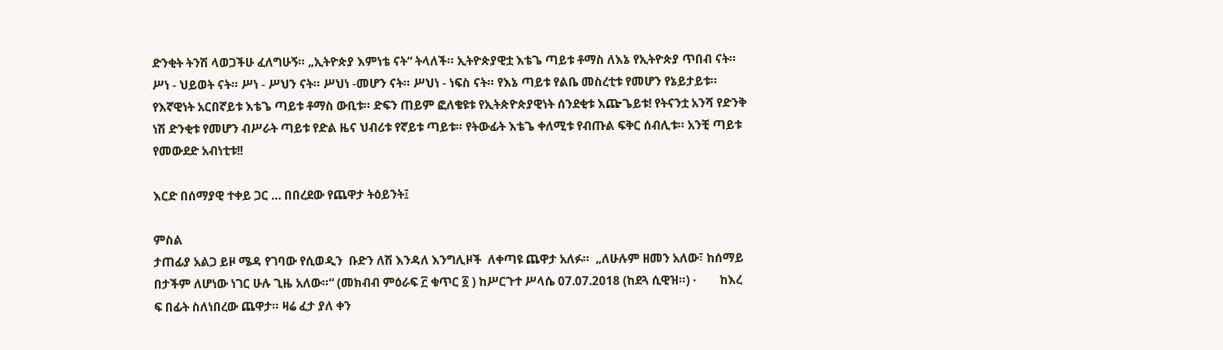ድንቂት ትንሽ ላወጋችሁ ፈለግሁኝ። „ኢትዮጵያ እምነቴ ናት“ ትላለች። ኢትዮጵያዊቷ እቴጌ ጣይቱ ቶማስ ለእኔ የኢትዮጵያ ጥበብ ናት። ሥነ - ህይወት ናት። ሥነ - ሥህን ናት። ሥህነ -መሆን ናት። ሥህነ - ነፍስ ናት። የእኔ ጣይቱ የልቤ መስረቲቱ የመሆን የኔይታይቱ። የእኛዊነት አርበኛይቱ እቴጌ ጣይቱ ቶማስ ውቢቱ። ድፍን ጠይም ፎለቄዩቱ የኢትጵዮጵያዊነት ሰንደቂቱ እጬጌይቱ! የትናንቷ አንሻ የድንቅ ነሽ ድንቂቱ የመሆን ብሥራት ጣይቱ የድል ዜና ህብሪቱ የኛይቱ ጣይቱ። የትውፊት እቴጌ ቀለሚቱ የብጡል ፍቅር ሰብሊቱ። አንቺ ጣይቱ የመውደድ አብነቲቱ!!

እርድ በሰማያዊ ተቀይ ጋር … በበረደው የጨዋታ ትዕይንት፤

ምስል
ታጠፊያ አልጋ ይዞ ሜዳ የገባው የሲወዲን  ቡድን ለሽ እንዳለ እንግሊዞች  ለቀጣዩ ጨዋታ አለፉ።  „ለሁሉም ዘመን አለው፣ ከሰማይ በታችም ለሆነው ነገር ሁሉ ጊዜ አለው።“ (መክብብ ምዕራፍ ፫ ቁጥር ፩ ) ከሥርጉተ ሥላሴ 07.07.2018 (ከደጓ ሲዊዝ።) ·        ከእረ ፍ በፊት ስለነበረው ጨዋታ። ዛሬ ፈታ ያለ ቀን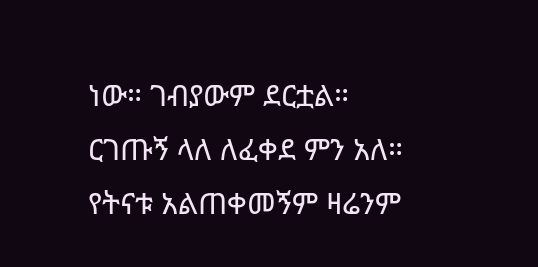ነው። ገብያውም ደርቷል። ርገጡኝ ላለ ለፈቀደ ምን አለ። የትናቱ አልጠቀመኝም ዛሬንም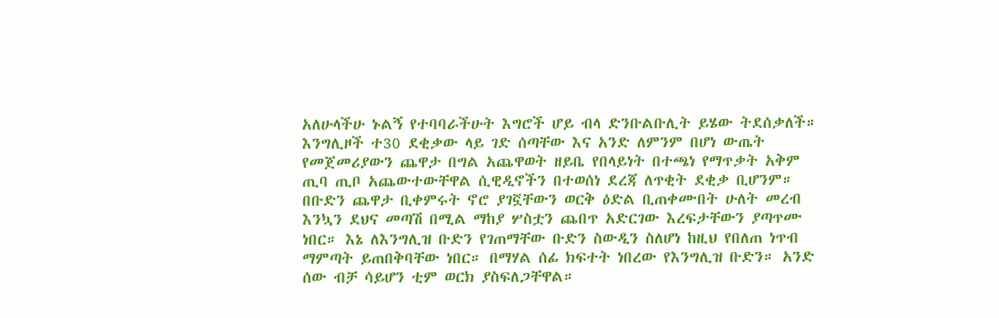አለሁላችሁ ኑልኝ የተባባራችሁት እግሮች ሆይ ብላ ድንቡልቡሊት ይሄው ትደሰቃለች። እንግሊዞች ተ30 ደቂቃው ላይ ገድ ሰጣቸው እና አንድ ለምንም በሆነ ውጤት የመጀመሪያውን ጨዋታ በግል አጨዋወት ዘይቤ የበላይነት በተጫነ የማጥቃት አቅም ጢባ ጢቦ አጨውተውቸዋል ሲዊዲኖችን በተወሰነ ደረጃ ለጥቂት ደቂቃ ቢሆንም።  በቡድን ጨዋታ ቢቀምሩት ኖሮ ያገኟቸውን ወርቅ ዕድል ቢጠቀሙበት ሁለት መረብ እንኳን ደህና መጣሽ በሚል ማከያ ሦስቷን ጨበጥ አድርገው እረፍታቸውን ያጣጥሙ ነበር። እኔ ለእንግሊዝ ቡድን የገጠማቸው ቡድን ስውዲን ስለሆነ ከዚህ የበለጠ ነጥብ ማምጣት ይጠበቅባቸው ነበር። በማሃል ሰፊ ክፍተት ነበረው የእንግሊዝ ቡድን። አንድ ሰው ብቻ ሳይሆን ቲም ወርክ ያስፍለጋቸዋል።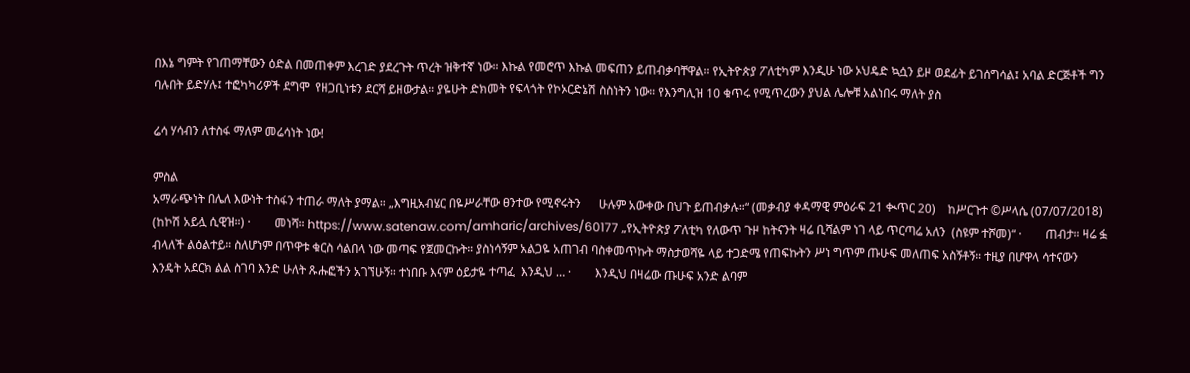በእኔ ግምት የገጠማቸውን ዕድል በመጠቀም እረገድ ያደረጉት ጥረት ዝቅተኛ ነው። እኩል የመሮጥ እኩል መፍጠን ይጠብቃባቸዋል። የኢትዮጵያ ፖለቲካም እንዲሁ ነው ኦህዴድ ኳሷን ይዞ ወደፊት ይገሰግሳል፤ አባል ድርጅቶች ግን ባሉበት ይድሃሉ፤ ተፎካካሪዎች ደግሞ  የዘጋቢነቱን ደርሻ ይዘውታል። ያዬሁት ድክመት የፍላጎት የኮኦርድኔሽ ስስነትን ነው። የእንግሊዝ 10 ቁጥሩ የሚጥረውን ያህል ሌሎቹ አልነበሩ ማለት ያስ

ሬሳ ሃሳብን ለተስፋ ማለም መሬሳነት ነው!

ምስል
አማራጭነት በሌለ እውነት ተስፋን ተጠራ ማለት ያማል። „እግዚአብሄር በዬሥራቸው ፀንተው የሚኖሩትን      ሁሉም አውቀው በህጉ ይጠብቃሉ።“ (መቃብያ ቀዳማዊ ምዕራፍ 21 ቊጥር 20)    ከሥርጉተ ©ሥላሴ (07/07/2018)     (ከኮሽ አይሏ ሲዊዝ።) ·        መነሻ። https://www.satenaw.com/amharic/archives/60177 „የኢትዮጵያ ፖለቲካ የለውጥ ጉዞ ከትናንት ዛሬ ቢሻልም ነገ ላይ ጥርጣሬ አለን  (ስዩም ተሾመ)“ ·        ጠብታ። ዛሬ ፏ ብላለች ልዕልተይ። ስለሆነም በጥዋቱ ቁርስ ሳልበላ ነው መጣፍ የጀመርኩት። ያስነሳኝም አልጋዬ አጠገብ ባስቀመጥኩት ማስታወሻዬ ላይ ተጋድሜ የጠፍኩትን ሥነ ግጥም ጡሁፍ መለጠፍ አስኝቶኝ። ተዚያ በሆዋላ ሳተናውን እንዴት አደርክ ልል ስገባ እንድ ሁለት ጹሑፎችን አገኘሁኝ። ተነበቡ እናም ዕይታዬ ተጣፈ  እንዲህ … ·        እንዲህ በዛሬው ጡሁፍ አንድ ልባም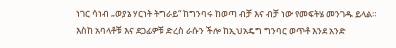ነገር ሳነብ „ወያኔ ሃርነት ትግራይ“ ከግንባሩ ከወጣ ብቻ እና ብቻ ነው የመፍትሄ መንገዱ ይላል። እስከ አባላቶቹ እና ደጋፊዎቹ ድረስ ራሱን ችሎ ከኢህአዴግ ግንባር ወጥቶ እንደ አንድ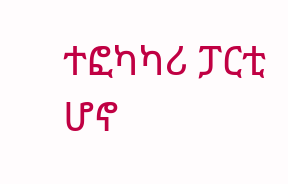ተፎካካሪ ፓርቲ ሆኖ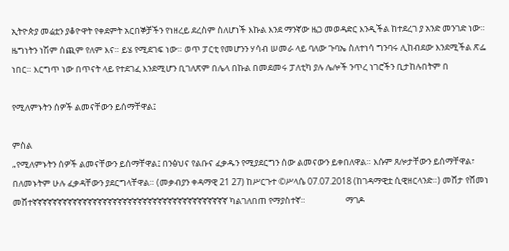ኢትዮጵያ መሬቷን ያቆዮዋት የቀደምት አርበኞቻችን የነዘረይ ደረስም ስለሆነች እኩል እንደ ማንኛው ዜጋ መወዳድር እንዲችል ከተደረገ ያ አንድ መንገድ ነው። ዜግነትን ነሽም ሰጪም የለም እና። ይሄ የሚደገፍ ነው። ወጥ ፓርቲ የመሆንን ሃሳብ ሠመራ ላይ ባለው ጉባኤ ስለተነሳ ግንባሩ ሊከብደው እንደሚችል ጽፌ ነበር። እርግጥ ነው በጥናት ላይ የተደገፈ እንደሚሆን ቢገለጽም በሌላ በኩል በመደመሩ ፓለቲካ ያሉ ሌሎች ንጥረ ነገሮችን ቢታከሉበትም በ

የሚለምኑትን ሰዎች ልመናቸውን ይሰማቸዋል፤

ምስል
„የሚለምኑትን ሰዎች ልመናቸውን ይሰማቸዋል፤ በንፅህና የልቡና ፈቃዱን የሚያደርግን ሰው ልመናውን ይቀበለዋል። እሱም ጸሎታቸውን ይሰማቸዋል፣  በለመኑትም ሁሉ ፈቃዳቸውን ያደርግላቸዋል። (መቃብያን ቀዳማዊ 21 27) ከሥርጉተ ©ሥላሴ 07.07.2018 (ከገዳማዊቷ ሲዊዘርላንድ።) መሸታ የሸመነ መሸተኛኛኛኛኛኛኛኛኛኛኛኛኛኛኛኛኛኛኛኛኛኛኛኛኛኛኛኛኛኛኛኛኛኛኛኛኛኛኛ ካልገለበጠ የማያስተኛ።                    ማገዶ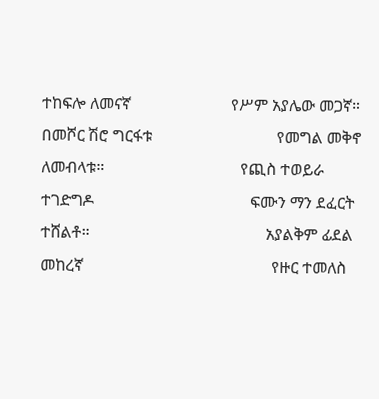ተከፍሎ ለመናኛ                         የሥም አያሌው መጋኛ።                            በመሾር ሽሮ ግርፋቱ                               የመግል መቅኖ ለመብላቱ።                                  የጪስ ተወይራ ተገድግዶ                                       ፍሙን ማን ደፈርት ተሸልቶ።                                            አያልቅም ፊደል መከረኛ                                               የዙር ተመለስ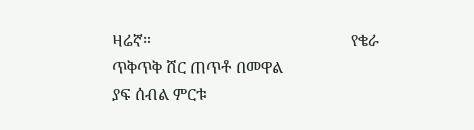ዛሬኛ።                                                  የቄራ ጥቅጥቅ ሸር ጠጥቶ በመዋል                                                            ያፍ ሰብል ምርቱ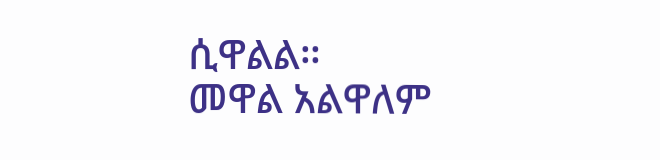ሲዋልል።                                                                   መዋል አልዋለም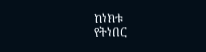ከነክቱ                                                                       የትነበር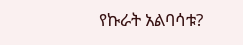የኩራት አልባሳቱ?